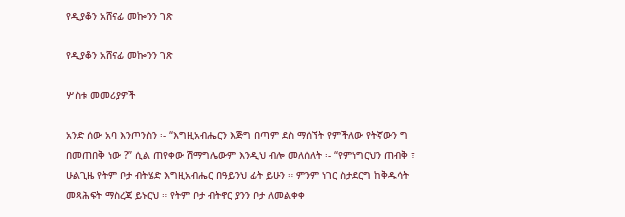የዲያቆን አሸናፊ መኰንን ገጽ

የዲያቆን አሸናፊ መኰንን ገጽ

ሦስቱ መመሪያዎች

አንድ ሰው አባ እንጦንስን ፡- “እግዚአብሔርን እጅግ በጣም ደስ ማሰኘት የምችለው የትኛውን ግ በመጠበቅ ነው ?” ሲል ጠየቀው ሽማግሌውም እንዲህ ብሎ መለሰለት ፡- “የምነግርህን ጠብቅ ፣ ሁልጊዜ የትም ቦታ ብትሄድ እግዚአብሔር በዓይንህ ፊት ይሁን ። ምንም ነገር ስታደርግ ከቅዱሳት መጻሕፍት ማስረጃ ይኑርህ ። የትም ቦታ ብትኖር ያንን ቦታ ለመልቀቀ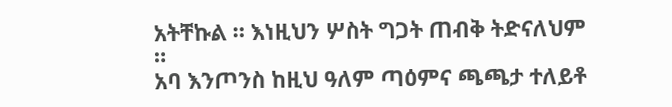አትቸኩል ። እነዚህን ሦስት ግጋት ጠብቅ ትድናለህም ።
አባ እንጦንስ ከዚህ ዓለም ጣዕምና ጫጫታ ተለይቶ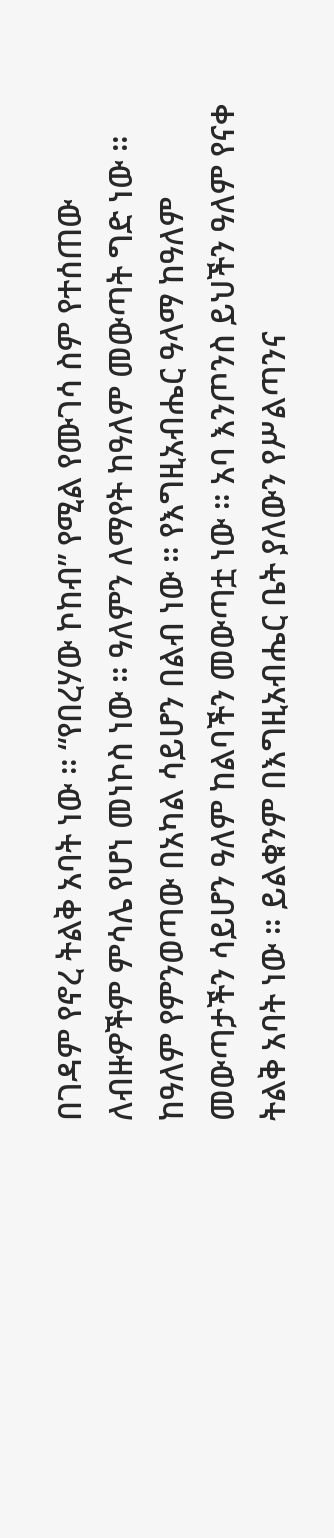በገዳም የኖረ ትልቅ አባት ነው ። “የበረሃው ኮከብ” የሚል የሙገሳ ስም የተሰጠው ለብዙዎችም ምሳሌ የሆነ መነኮስ ነው ። ዓለምን ለማየት ከዓለም መውጣት ግድ ነው ። ከዓለም የምንወጣው በአካል ሳይሆን በልብ ነው ። የእግዚአብሔር ዓላማ ከዓለም መውጣታችን ሳይሆን ዓለም ከልባችን መውጣቷ ነው ። አባ እንጦንስ ይህችን ዓለም የናቀ ትልቅ አባት ነው ። ይልቁንም በእግዚአብሔር ቤት ያለውን የሥልጣንና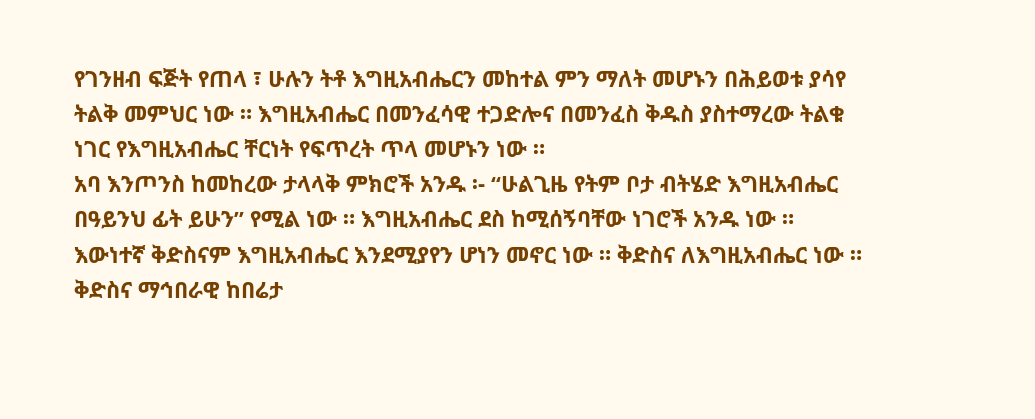የገንዘብ ፍጅት የጠላ ፣ ሁሉን ትቶ እግዚአብሔርን መከተል ምን ማለት መሆኑን በሕይወቱ ያሳየ ትልቅ መምህር ነው ። እግዚአብሔር በመንፈሳዊ ተጋድሎና በመንፈስ ቅዱስ ያስተማረው ትልቁ ነገር የእግዚአብሔር ቸርነት የፍጥረት ጥላ መሆኑን ነው ።
አባ እንጦንስ ከመከረው ታላላቅ ምክሮች አንዱ ፡- “ሁልጊዜ የትም ቦታ ብትሄድ እግዚአብሔር በዓይንህ ፊት ይሁን” የሚል ነው ። እግዚአብሔር ደስ ከሚሰኝባቸው ነገሮች አንዱ ነው ። እውነተኛ ቅድስናም እግዚአብሔር እንደሚያየን ሆነን መኖር ነው ። ቅድስና ለእግዚአብሔር ነው ። ቅድስና ማኅበራዊ ከበሬታ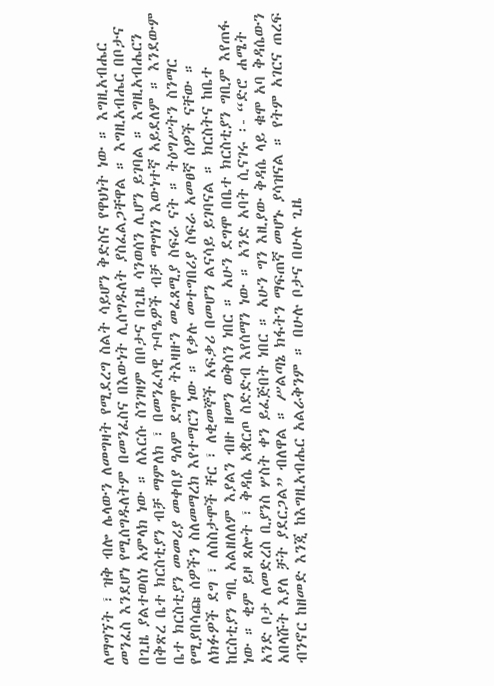ለማግኘት ፣ ዝቅ ብሎ ሌላውን ለመግዛት የሚደረግ ስልት ሳይሆን ቅድስና የዋህነት ነው ። እግዚአብሔር መንፈስ እንደሆነ የሚሰግዱለትም በመንፈስና በእውነት ሊሰግዱለት ያስፈልጋቸዋል ። እግዚአብሔር በቦታና በጊዜ ያልተወሰነ አምላክ ነው ። ለእርሱ ስንገዛም በቦታና በጊዜ ሳንወሰን ሊሆን ይገባል ። እግዚአብሔርን በቅጽረ ቤተ ክርስቲያን ብቻ ማምለክ ፣ በመንፈሳዊ ጉባዔዎች ብቻ ማግነን እውነተኛ አይደለም ። እንደውም ቤተ ክርስቲያን መመሪያ መቀበያ ዓለም ደግሞ ትእዛዙን መፈጸሚያ ስፍራ ናት ። ትዕግሥትን ስንማር የሚያበሳጩ ሰዎችን ስለመማረክ እየተማርን ነው ። የቃሉ መተግበሪያ ስፍራ አመፀኛ ሰዎች ናቸው ። ለክፉዎች ደግ ፣ ለስስታሞች ቸር ፣ ለቂመኞች አፍቃሪ በመሆን ልናሳይ ይገባናል ። ክርስትና ከቤተ ከርስቲያን ግቢ አልዘለለም እያልን ብዙ ዘመን ወቅሰን ነበር ። አሁን ደግሞ በቤተ ክርስቲያን ግቢም እየጠፋ ነው ። ቂም ይዞ ጸሎት ፣ ቅዳሴ አቋርጦ ስድድብ እየሰማን ነው ። አንድ አባት ሲናገሩ ፡- “ድሮ ሐሜት አንድ ቦታ ለመድረስ ቢያንስ ሦስት ቀን ይፈጅበት ነበር ። አሁን ግን እዚያው ቅዳሴ ላይ ቁሞ አባ ቅዳሴውን አበላሹት እያለ ቻት ያደርጋል” ብለዋል ። ሥልጣኔ ክፋትን ማፍጠኛ መሆኑ ያሳዝናል ። የትም አገርና ጠረፍ ብንኖር ከዘመድ እንጂ ከእግዚአብሔር አልራቅንም ። በሁሉ ቦታና በሁሉ ጊዜ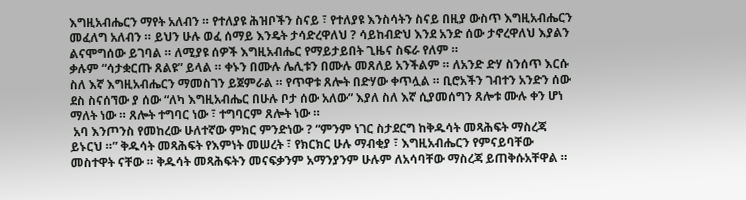እግዚአብሔርን ማየት አለብን ። የተለያዩ ሕዝቦችን ስናይ ፣ የተለያዩ እንስሳትን ስናይ በዚያ ውስጥ እግዚአብሔርን መፈለግ አለብን ። ይህን ሁሉ ወፈ ሰማይ እንዴት ታሳድረዋለህ ? ሳይከብድህ እንደ አንድ ሰው ታኖረዋለህ እያልን ልናሞግሰው ይገባል ። ለሚያዩ ሰዎች እግዚአብሔር የማይታይበት ጊዜና ስፍራ የለም ።
ቃሉም “ሳታቋርጡ ጸልዩ” ይላል ። ቀኑን በሙሉ ሌሊቱን በሙሉ መጸለይ አንችልም ። ለአንድ ድሃ ስንሰጥ እርሱ ስለ እኛ እግዚአብሔርን ማመስገን ይጀምራል ። የጥዋቱ ጸሎት በድሃው ቀጥሏል ። ቢሮአችን ገብተን አንድን ሰው ደስ ስናሰኘው ያ ሰው “ለካ እግዚአብሔር በሁሉ ቦታ ሰው አለው” እያለ ስለ እኛ ሲያመሰግን ጸሎቱ ሙሉ ቀን ሆነ ማለት ነው ። ጸሎት ተግባር ነው ፣ ተግባርም ጸሎት ነው ።
 አባ እንጦንስ የመከረው ሁለተኛው ምክር ምንድነው ? “ምንም ነገር ስታደርግ ከቅዱሳት መጻሕፍት ማስረጃ ይኑርህ ።” ቅዱሳት መጻሕፍት የእምነት መሠረት ፣ የክርክር ሁሉ ማብቂያ ፣ እግዚአብሔርን የምናይባቸው መስተዋት ናቸው ። ቅዱሳት መጻሕፍትን መናፍቃንም አማንያንም ሁሉም ለአሳባቸው ማስረጃ ይጠቅሱአቸዋል ።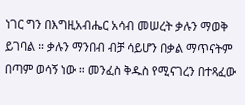ነገር ግን በእግዚአብሔር አሳብ መሠረት ቃሉን ማወቅ ይገባል ። ቃሉን ማንበብ ብቻ ሳይሆን በቃል ማጥናትም በጣም ወሳኝ ነው ። መንፈስ ቅዱስ የሚናገረን በተጻፈው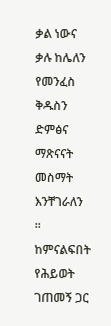ቃል ነውና ቃሉ ከሌለን የመንፈስ ቅዱስን ድምፅና ማጽናናት መስማት እንቸገራለን ። ከምናልፍበት የሕይወት ገጠመኝ ጋር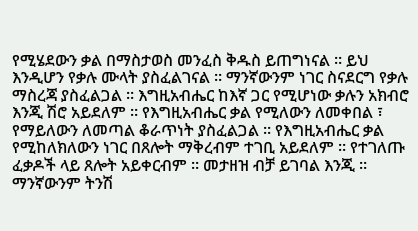የሚሄደውን ቃል በማስታወስ መንፈስ ቅዱስ ይጠግነናል ። ይህ እንዲሆን የቃሉ ሙላት ያስፈልገናል ። ማንኛውንም ነገር ስናደርግ የቃሉ ማስረጃ ያስፈልጋል ። እግዚአብሔር ከእኛ ጋር የሚሆነው ቃሉን አክብሮ እንጂ ሽሮ አይደለም ። የእግዚአብሔር ቃል የሚለውን ለመቀበል ፣ የማይለውን ለመጣል ቆራጥነት ያስፈልጋል ። የእግዚአብሔር ቃል የሚከለክለውን ነገር በጸሎት ማቅረብም ተገቢ አይደለም ። የተገለጡ ፈቃዶች ላይ ጸሎት አይቀርብም ። መታዘዝ ብቻ ይገባል እንጂ ። ማንኛውንም ትንሽ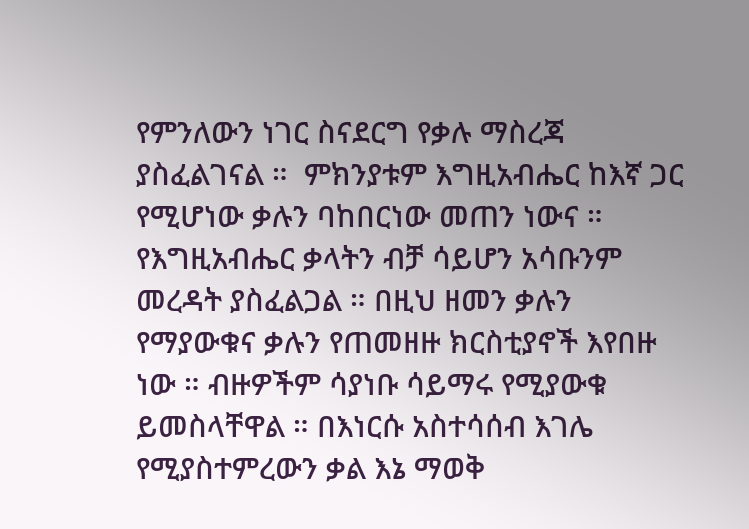የምንለውን ነገር ስናደርግ የቃሉ ማስረጃ ያስፈልገናል ።  ምክንያቱም እግዚአብሔር ከእኛ ጋር የሚሆነው ቃሉን ባከበርነው መጠን ነውና ። የእግዚአብሔር ቃላትን ብቻ ሳይሆን አሳቡንም መረዳት ያስፈልጋል ። በዚህ ዘመን ቃሉን የማያውቁና ቃሉን የጠመዘዙ ክርስቲያኖች እየበዙ ነው ። ብዙዎችም ሳያነቡ ሳይማሩ የሚያውቁ ይመስላቸዋል ። በእነርሱ አስተሳሰብ እገሌ የሚያስተምረውን ቃል እኔ ማወቅ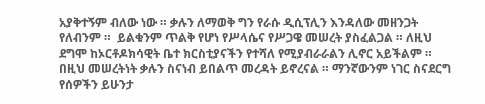አያቅተኝም ብለው ነው ። ቃሉን ለማወቅ ግን የራሱ ዲሲፕሊን እንዳለው መዘንጋት የለብንም ።  ይልቁንም ጥልቅ የሆነ የሥላሴና የሥጋዌ መሠረት ያስፈልጋል ። ለዚህ ደግሞ ከኦርቶዶክሳዊት ቤተ ክርስቲያናችን የተሻለ የሚያብራራልን ሊኖር አይችልም ። በዚህ መሠረትነት ቃሉን ስናነብ ይበልጥ መረዳት ይኖረናል ። ማንኛውንም ነገር ስናደርግ የሰዎችን ይሁንታ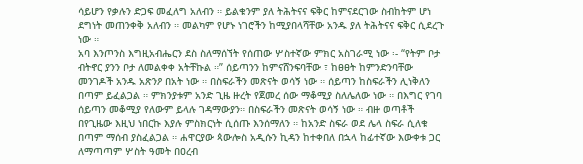ሳይሆን የቃሉን ድጋፍ መፈለግ አለብን ። ይልቁንም ያለ ትሕትናና ፍቅር ከምናደርገው ስብከትም ሆነ ደግነት መጠንቀቅ አለብን ። መልካም የሆኑ ነገሮችን ከሚያበላሻቸው አንዱ ያለ ትሕትናና ፍቅር ሲደረጉ ነው ።
አባ እንጦንስ እግዚአብሔርን ደስ ስለማሰኘት የሰጠው ሦስተኛው ምክር አስገራሚ ነው ፡- “የትም ቦታ ብትኖር ያንን ቦታ ለመልቀቀ አትቸኩል ።” ሰይጣንን ከምናሸንፍባቸው ፣ ከፀፀት ከምንድንባቸው መንገዶች አንዱ አጽንዖ በአት ነው ። በስፍራችን መጽናት ወሳኝ ነው ። ሰይጣን ከስፍራችን ሊነቅለን በጣም ይፈልጋል ። ምክንያቱም አንድ ጊዜ ዙረት የጀመረ ሰው ማቆሚያ ስለሌለው ነው ። በእግር የገባ ሰይጣን መቆሚያ የለውም ይላሉ ገዳማውያን። በስፍራችን መጽናት ወሳኝ ነው ። ብዙ ወጣቶች በየጊዜው እዚህ ነበርኩ እያሉ ምስክርነት ሲሰጡ እንሰማለን ። ከአንድ ስፍራ ወደ ሌላ ስፍራ ሲለቁ በጣም ማሰብ ያስፈልጋል ። ሐዋርያው ጳውሎስ አዲሱን ኪዳን ከተቀበለ በኋላ ከፊተኛው እውቀቱ ጋር ለማጣጣም ሦስት ዓመት በዐረብ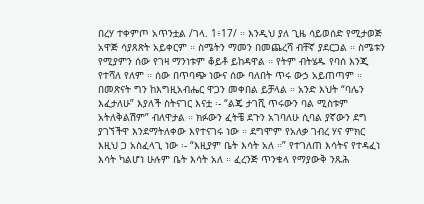በረሃ ተቀምጦ አጥንቷል /ገላ. 1፥17/ ። እንዲህ ያለ ጊዜ ሳይወሰድ የሚታወጅ አዋጅ ሳያጸጽት አይቀርም ። ስሜትን ማመን በመጨረሻ ብቸኛ ያደርጋል ። ስሜቱን የሚያምን ሰው የገዛ ማንነቱም ቆይቶ ይከዳዋል ። የትም ብትሄዱ የባሰ እንጂ የተሻለ የለም ። ሰው በጥባጭ ነውና ሰው ባለበት ጥሩ ውኃ አይጠጣም ። በመጽናት ግን ከእግዚአብሔር ዋጋን መቀበል ይቻላል ። አንድ እህት “ባሌን እፈታለሁ” እያለች ስትናገር እናቷ ፡- “ልጄ ታገሺ ጥሩውን ባል ሚስቱም አትለቅልሽም” ብለዋታል ። ክፉውን ፈትቼ ደጉን አገባለሁ ሲባል ያኛውን ደግ ያገኘችዋ እንደማትለቀው እየተናገሩ ነው ። ደግሞም የአለቃ ገብረ ሃና ምክር እዚህ ጋ አስፈላጊ ነው ፡- “እዚያም ቤት እሳት አለ ።” የተገለጠ እሳትና የተዳፈነ እሳት ካልሆነ ሁሉም ቤት እሳት አለ ። ፈረንጅ ጥንቁላ የማያውቅ ንጹሕ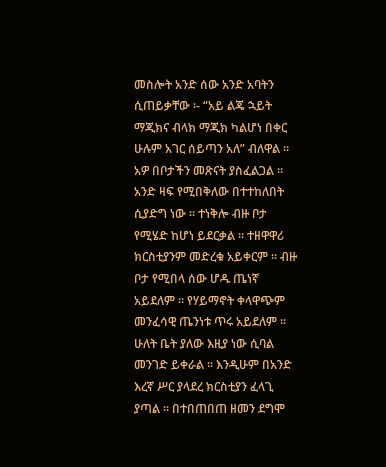መስሎት አንድ ሰው አንድ አባትን ሲጠይቃቸው ፡- “አይ ልጄ ኋይት ማጂክና ብላክ ማጂክ ካልሆነ በቀር ሁሉም አገር ሰይጣን አለ” ብለዋል ። አዎ በቦታችን መጽናት ያስፈልጋል ። አንድ ዛፍ የሚበቅለው በተተከለበት ሲያድግ ነው ። ተነቅሎ ብዙ ቦታ የሚሄድ ከሆነ ይደርቃል ። ተዘዋዋሪ ክርስቲያንም መድረቁ አይቀርም ። ብዙ ቦታ የሚበላ ሰው ሆዱ ጤነኛ አይደለም ። የሃይማኖት ቀላዋጭም መንፈሳዊ ጤንነቱ ጥሩ አይደለም ። ሁለት ቤት ያለው እዚያ ነው ሲባል መንገድ ይቀራል ። እንዲሁም በአንድ እረኛ ሥር ያላደረ ክርስቲያን ፈላጊ ያጣል ። በተበጠበጠ ዘመን ደግሞ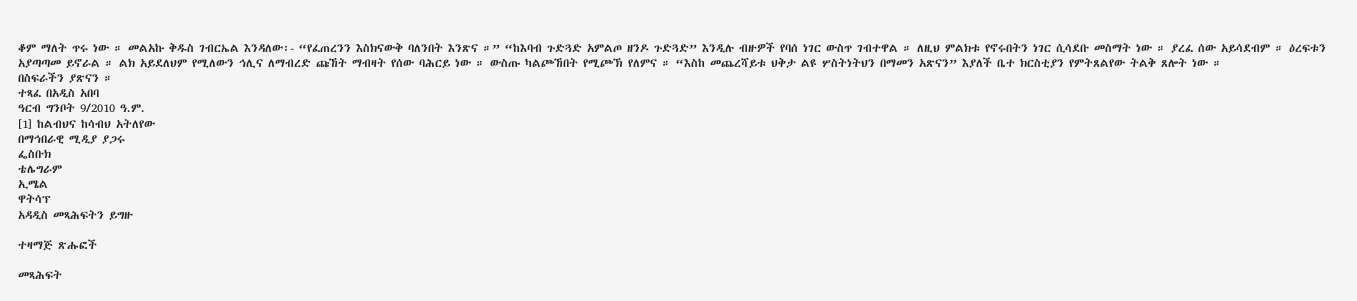ቆም ማለት ጥሩ ነው ። መልአኩ ቅዱስ ገብርኤል እንዳለው፡- “የፈጠረንን እስክናውቅ ባለንበት እንጽና ።” “ከእባብ ጉድጓድ አምልጦ ዘንዶ ጉድጓድ” እንዲሉ ብዙዎች የባሰ ነገር ውስጥ ገብተዋል ። ለዚህ ምልክቱ የኖሩበትን ነገር ሲሳደቡ መስማት ነው ። ያረፈ ሰው አይሳደብም ። ዕረፍቱን አያጣጣመ ይኖራል ። ልክ አይደለህም የሚለውን ኅሊና ለማብረድ ጩኸት ማብዛት የሰው ባሕርይ ነው ። ውስጡ ካልጮኸበት የሚጮኽ የለምና ። “እስከ መጨረሻይቱ ህቅታ ልዩ ሦስትነትህን በማመን አጽናን” እያለች ቤተ ክርስቲያን የምትጸልየው ትልቅ ጸሎት ነው ።
በስፍራችን ያጽናን ።
ተጻፈ በአዲስ አበባ
ዓርብ ግንቦት 9/2010 ዓ.ም.
[1] ከልብህና ከሳብህ አትለየው
በማኅበራዊ ሚዲያ ያጋሩ
ፌስቡክ
ቴሌግራም
ኢሜል
ዋትሳፕ
አዳዲስ መጻሕፍትን ይግዙ

ተዛማጅ ጽሑፎች

መጻሕፍት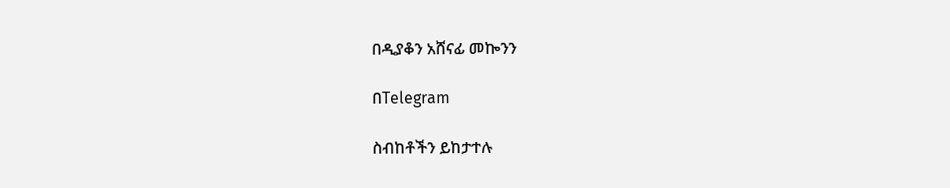በዲያቆን አሸናፊ መኰንን

በTelegram

ስብከቶችን ይከታተሉ